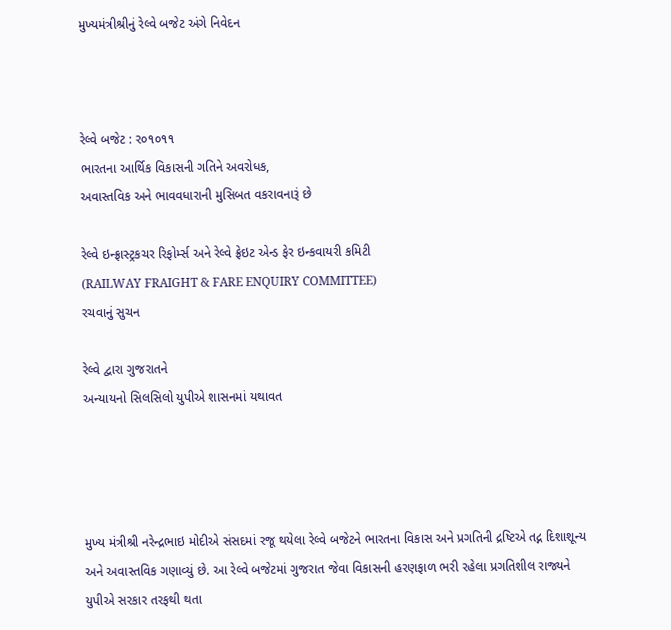મુખ્યમંત્રીશ્રીનું રેલ્વે બજેટ અંગે નિવેદન



રેલ્વે બજેટ : ર૦૧૦૧૧
ભારતના આર્થિક વિકાસની ગતિને અવરોધક,
અવાસ્તવિક અને ભાવવધારાની મુસિબત વકરાવનારૂં છે

રેલ્વે ઇન્ફ્રાસ્ટ્રકચર રિફોર્મ્સ અને રેલ્વે ફ્રેઇટ એન્ડ ફેર ઇન્કવાયરી કમિટી
(RAILWAY FRAIGHT & FARE ENQUIRY COMMITTEE)
રચવાનું સુચન

રેલ્વે દ્વારા ગુજરાતને
અન્યાયનો સિલસિલો યુપીએ શાસનમાં યથાવત




મુખ્ય મંત્રીશ્રી નરેન્દ્રભાઇ મોદીએ સંસદમાં રજૂ થયેલા રેલ્વે બજેટને ભારતના વિકાસ અને પ્રગતિની દ્રષ્ટિએ તદ્ન દિશાશૂન્ય અને અવાસ્તવિક ગણાવ્યું છે. આ રેલ્વે બજેટમાં ગુજરાત જેવા વિકાસની હરણફાળ ભરી રહેલા પ્રગતિશીલ રાજ્યને યુપીએ સરકાર તરફથી થતા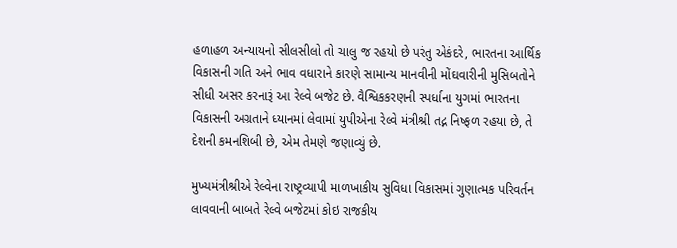હળાહળ અન્યાયનો સીલસીલો તો ચાલુ જ રહયો છે પરંતુ એકંદરે, ભારતના આર્થિક વિકાસની ગતિ અને ભાવ વધારાને કારણે સામાન્ય માનવીની મોંઘવારીની મુસિબતોને સીધી અસર કરનારૂં આ રેલ્વે બજેટ છે. વૈશ્વિકકરણની સ્પર્ધાના યુગમાં ભારતના વિકાસની અગ્રતાને ધ્યાનમાં લેવામાં યુપીએના રેલ્વે મંત્રીશ્રી તદ્ન નિષ્ફળ રહયા છે, તે દેશની કમનશિબી છે, એમ તેમણે જણાવ્યું છે.

મુખ્યમંત્રીશ્રીએ રેલ્વેના રાષ્ટ્રવ્યાપી માળખાકીય સુવિધા વિકાસમાં ગુણાત્મક પરિવર્તન લાવવાની બાબતે રેલ્વે બજેટમાં કોઇ રાજકીય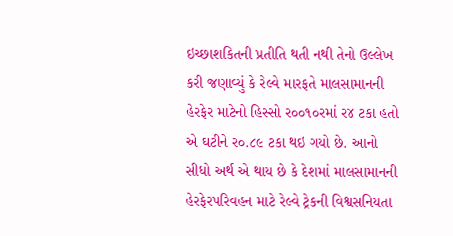ઇચ્છાશકિતની પ્રતીતિ થતી નથી તેનો ઉલ્લેખ કરી જણાવ્યું કે રેલ્વે મારફતે માલસામાનની હેરફેર માટેનો હિસ્સો ર૦૦૧૦રમાં ર૪ ટકા હતો એ ઘટીને ર૦.૮૯ ટકા થઇ ગયો છે. આનો સીધો અર્થ એ થાય છે કે દેશમાં માલસામાનની હેરફેરપરિવહન માટે રેલ્વે ટ્રેકની વિશ્વસનિયતા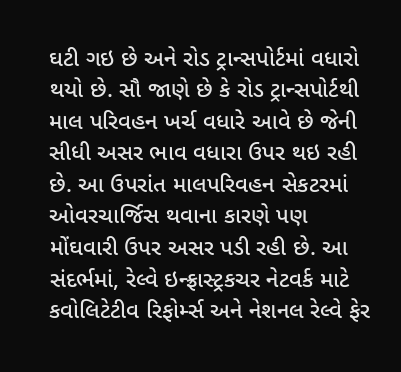ઘટી ગઇ છે અને રોડ ટ્રાન્સપોર્ટમાં વધારો થયો છે. સૌ જાણે છે કે રોડ ટ્રાન્સપોર્ટથી માલ પરિવહન ખર્ચ વધારે આવે છે જેની સીધી અસર ભાવ વધારા ઉપર થઇ રહી છે. આ ઉપરાંત માલપરિવહન સેકટરમાં ઓવરચાર્જિસ થવાના કારણે પણ મોંઘવારી ઉપર અસર પડી રહી છે. આ સંદર્ભમાં, રેલ્વે ઇન્ફ્રાસ્ટ્રકચર નેટવર્ક માટે કવોલિટેટીવ રિફોર્મ્સ અને નેશનલ રેલ્વે ફેર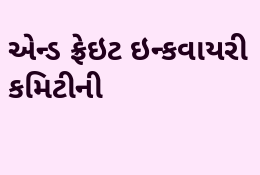એન્ડ ફ્રેઇટ ઇન્કવાયરી કમિટીની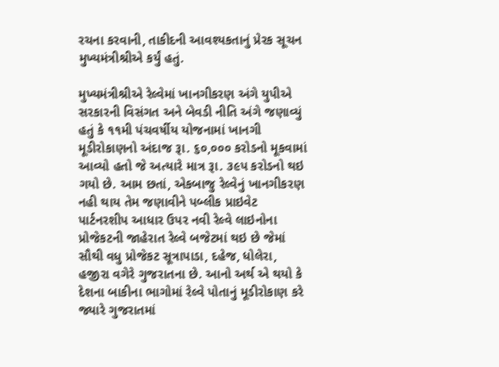રચના કરવાની, તાકીદની આવશ્યકતાનું પ્રેરક સૂચન મુખ્યમંત્રીશ્રીએ કર્યું હતું.

મુખ્યમંત્રીશ્રીએ રેલ્વેમાં ખાનગીકરણ અંગે યુપીએ સરકારની વિસંગત અને બેવડી નીતિ અંગે જણાવ્યું હતું કે ૧૧મી પંચવર્ષીય યોજનામાં ખાનગી મૂડીરોકાણનો અંદાજ રૂા. ૬૦,૦૦૦ કરોડનો મૂકવામાં આવ્યો હતો જે અત્યારે માત્ર રૂા. ૩૯પ કરોડનો થઇ ગયો છે. આમ છતાં, એકબાજુ રેલ્વેનું ખાનગીકરણ નહી થાય તેમ જણાવીને પબ્લીક પ્રાઇવેટ પાર્ટનરશીપ આધાર ઉપર નવી રેલ્વે લાઇનોના પ્રોજેકટની જાહેરાત રેલ્વે બજેટમાં થઇ છે જેમાં સૌથી વધુ પ્રોજેકટ સૂત્રાપાડા, દહેજ, ધોલેરા, હજીરા વગેરે ગુજરાતના છે. આનો અર્થ એ થયો કે દેશના બાકીના ભાગોમાં રેલ્વે પોતાનું મૂડીરોકાણ કરે જ્યારે ગુજરાતમાં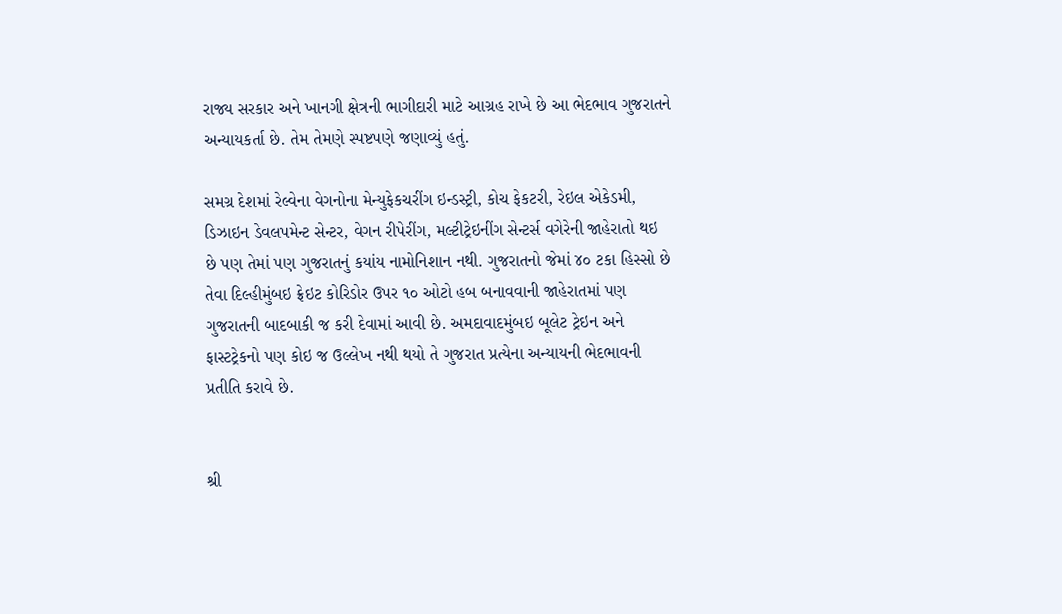રાજ્ય સરકાર અને ખાનગી ક્ષેત્રની ભાગીદારી માટે આગ્રહ રાખે છે આ ભેદભાવ ગુજરાતને અન્યાયકર્તા છે. તેમ તેમણે સ્પષ્ટપણે જણાવ્યું હતું.

સમગ્ર દેશમાં રેલ્વેના વેગનોના મેન્યુફેકચરીંગ ઇન્ડસ્ટ્રી, કોચ ફેકટરી, રેઇલ એકેડમી, ડિઝાઇન ડેવલપમેન્ટ સેન્ટર, વેગન રીપેરીંગ, મલ્ટીટ્રેઇનીંગ સેન્ટર્સ વગેરેની જાહેરાતો થઇ છે પણ તેમાં પણ ગુજરાતનું કયાંય નામોનિશાન નથી. ગુજરાતનો જેમાં ૪૦ ટકા હિસ્સો છે તેવા દિલ્હીમુંબઇ ફ્રેઇટ કોરિડોર ઉપર ૧૦ ઓટો હબ બનાવવાની જાહેરાતમાં પણ ગુજરાતની બાદબાકી જ કરી દેવામાં આવી છે. અમદાવાદમુંબઇ બૂલેટ ટ્રેઇન અને ફાસ્ટટ્રેકનો પણ કોઇ જ ઉલ્લેખ નથી થયો તે ગુજરાત પ્રત્યેના અન્યાયની ભેદભાવની પ્રતીતિ કરાવે છે.


શ્રી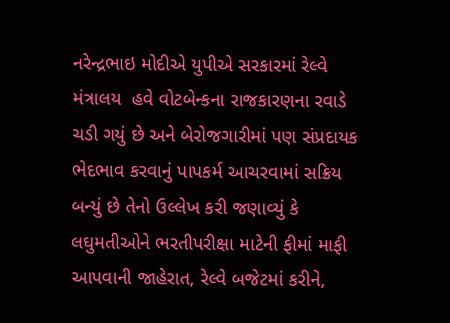નરેન્દ્રભાઇ મોદીએ યુપીએ સરકારમાં રેલ્વે મંત્રાલય  હવે વોટબેન્કના રાજકારણના રવાડે ચડી ગયું છે અને બેરોજગારીમાં પણ સંપ્રદાયક ભેદભાવ કરવાનું પાપકર્મ આચરવામાં સક્રિય બન્યું છે તેનો ઉલ્લેખ કરી જણાવ્યું કે લઘુમતીઓને ભરતીપરીક્ષા માટેની ફીમાં માફી આપવાની જાહેરાત, રેલ્વે બજેટમાં કરીને,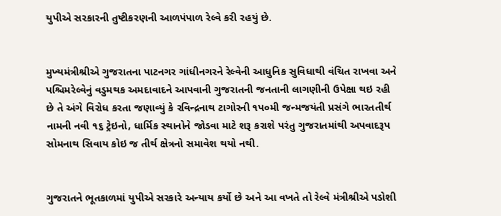યુપીએ સરકારની તુષ્ટીકરણની આળપંપાળ રેલ્વે કરી રહયું છે.


મુખ્યમંત્રીશ્રીએ ગુજરાતના પાટનગર ગાંધીનગરને રેલ્વેની આધુનિક સુવિધાથી વંચિત રાખવા અને પશ્ચિમરેલ્વેનું વડુમથક અમદાવાદને આપવાની ગુજરાતની જનતાની લાગણીની ઉપેક્ષા થઇ રહી છે તે અંગે વિરોધ કરતા જણાવ્યું કે રવિન્દ્રનાથ ટાગોરની ૧પ૦મી જન્મજયંતી પ્રસંગે ભારતતીર્થ નામની નવી ૧૬ ટ્રેઇનો, ધાર્મિક સ્થાનોને જોડવા માટે શરૂ કરાશે પરંતુ ગુજરાતમાંથી અપવાદરૂપ સોમનાથ સિવાય કોઇ જ તીર્થ ક્ષેત્રનો સમાવેશ થયો નથી.


ગુજરાતને ભૂતકાળમાં યુપીએ સરકારે અન્યાય કર્યો છે અને આ વખતે તો રેલ્વે મંત્રીશ્રીએ પડોશી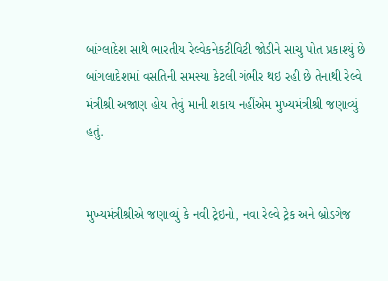બાંગ્લાદેશ સાથે ભારતીય રેલ્વેકનેકટીવિટી જોડીને સાચુ પોત પ્રકાશ્યું છે બાંગલાદેશમાં વસતિની સમસ્યા કેટલી ગંભીર થઇ રહી છે તેનાથી રેલ્વે મંત્રીશ્રી અજાણ હોય તેવું માની શકાય નહીંએમ મુખ્યમંત્રીશ્રી જણાવ્યું હતું.


મુખ્યમંત્રીશ્રીએ જણાવ્યું કે નવી ટ્રેઇનો, નવા રેલ્વે ટ્રેક અને બ્રોડગેજ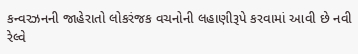કન્વરઝનની જાહેરાતો લોકરંજક વચનોની લહાણીરૂપે કરવામાં આવી છે નવી રેલ્વે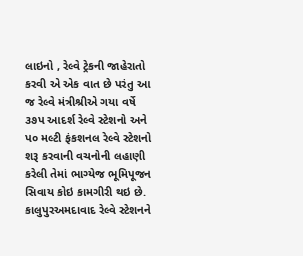લાઇનો , રેલ્વે ટ્રેકની જાહેરાતો કરવી એ એક વાત છે પરંતુ આ જ રેલ્વે મંત્રીશ્રીએ ગયા વર્ષે ૩૭પ આદર્શ રેલ્વે સ્ટેશનો અને પ૦ મલ્ટી ફંકશનલ રેલ્વે સ્ટેશનો શરૂ કરવાની વચનોની લહાણી કરેલી તેમાં ભાગ્યેજ ભૂમિપૂજન સિવાય કોઇ કામગીરી થઇ છે. કાલુપુરઅમદાવાદ રેલ્વે સ્ટેશનને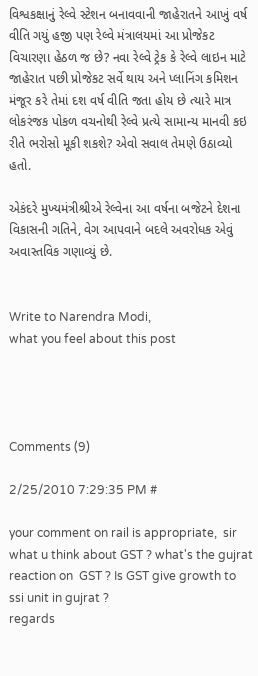વિશ્વકક્ષાનું રેલ્વે સ્ટેશન બનાવવાની જાહેરાતને આખું વર્ષ વીતિ ગયું હજી પણ રેલ્વે મંત્રાલયમાં આ પ્રોજેકટ વિચારણા હેઠળ જ છે? નવા રેલ્વે ટ્રેક કે રેલ્વે લાઇન માટે જાહેરાત પછી પ્રોજેકટ સર્વે થાય અને પ્લાનિંગ કમિશન મંજૂર કરે તેમાં દશ વર્ષ વીતિ જતા હોય છે ત્યારે માત્ર લોકરંજક પોકળ વચનોથી રેલ્વે પ્રત્યે સામાન્ય માનવી કઇ રીતે ભરોસો મૂકી શકશે? એવો સવાલ તેમણે ઉઠાવ્યો હતો.

એકંદરે મુખ્યમંત્રીશ્રીએ રેલ્વેના આ વર્ષના બજેટને દેશના વિકાસની ગતિને, વેગ આપવાને બદલે અવરોધક એવું અવાસ્તવિક ગણાવ્યું છે.


Write to Narendra Modi,
what you feel about this post




Comments (9)

2/25/2010 7:29:35 PM #

your comment on rail is appropriate,  sir what u think about GST ? what's the gujrat reaction on  GST ? Is GST give growth to ssi unit in gujrat ?
regards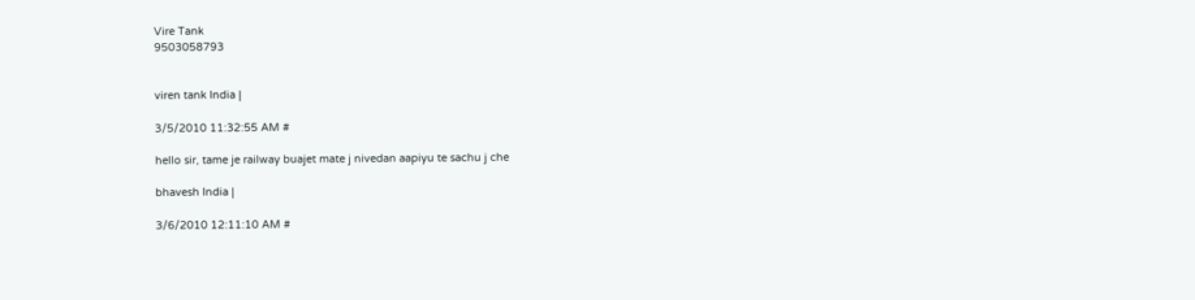Vire Tank
9503058793


viren tank India |

3/5/2010 11:32:55 AM #

hello sir, tame je railway buajet mate j nivedan aapiyu te sachu j che

bhavesh India |

3/6/2010 12:11:10 AM #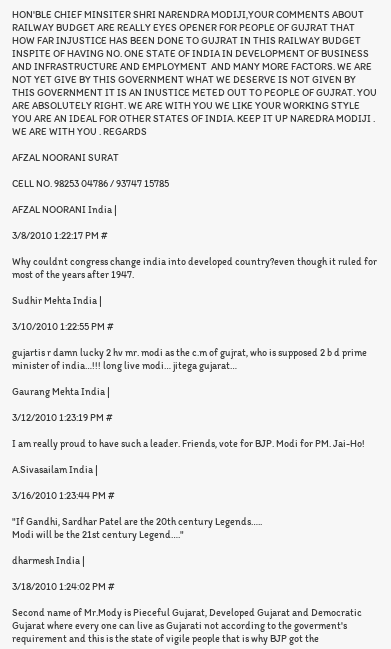HON'BLE CHIEF MINSITER SHRI NARENDRA MODIJI,YOUR COMMENTS ABOUT RAILWAY BUDGET ARE REALLY EYES OPENER FOR PEOPLE OF GUJRAT THAT HOW FAR INJUSTICE HAS BEEN DONE TO GUJRAT IN THIS RAILWAY BUDGET INSPITE OF HAVING NO. ONE STATE OF INDIA IN DEVELOPMENT OF BUSINESS AND INFRASTRUCTURE AND EMPLOYMENT  AND MANY MORE FACTORS. WE ARE NOT YET GIVE BY THIS GOVERNMENT WHAT WE DESERVE IS NOT GIVEN BY THIS GOVERNMENT IT IS AN INUSTICE METED OUT TO PEOPLE OF GUJRAT. YOU ARE ABSOLUTELY RIGHT. WE ARE WITH YOU WE LIKE YOUR WORKING STYLE YOU ARE AN IDEAL FOR OTHER STATES OF INDIA. KEEP IT UP NAREDRA MODIJI . WE ARE WITH YOU . REGARDS

AFZAL NOORANI SURAT

CELL NO. 98253 04786 / 93747 15785

AFZAL NOORANI India |

3/8/2010 1:22:17 PM #

Why couldnt congress change india into developed country?even though it ruled for most of the years after 1947.

Sudhir Mehta India |

3/10/2010 1:22:55 PM #

gujartis r damn lucky 2 hv mr. modi as the c.m of gujrat, who is supposed 2 b d prime minister of india…!!! long live modi… jitega gujarat…

Gaurang Mehta India |

3/12/2010 1:23:19 PM #

I am really proud to have such a leader. Friends, vote for BJP. Modi for PM. Jai-Ho!

A.Sivasailam India |

3/16/2010 1:23:44 PM #

"If Gandhi, Sardhar Patel are the 20th century Legends…..
Modi will be the 21st century Legend…."

dharmesh India |

3/18/2010 1:24:02 PM #

Second name of Mr.Mody is Pieceful Gujarat, Developed Gujarat and Democratic Gujarat where every one can live as Gujarati not according to the goverment's requirement and this is the state of vigile people that is why BJP got the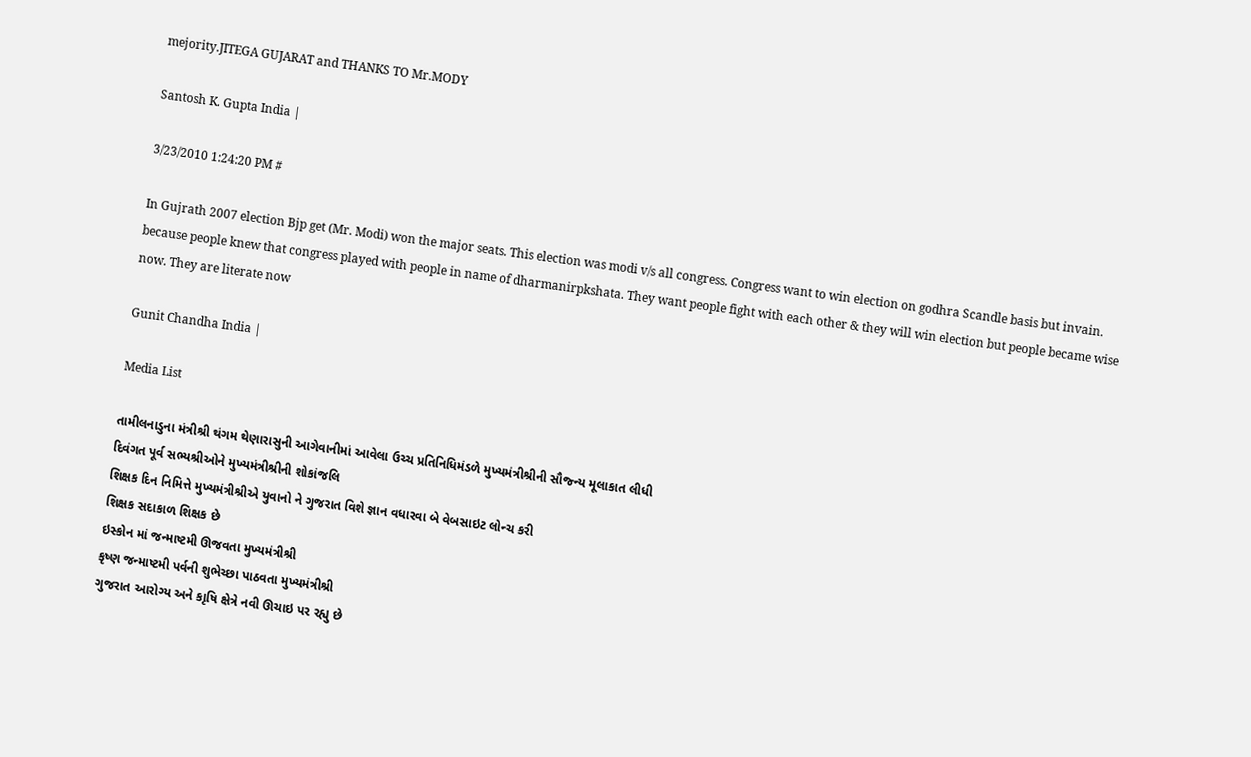mejority.JITEGA GUJARAT and THANKS TO Mr.MODY

Santosh K. Gupta India |

3/23/2010 1:24:20 PM #

In Gujrath 2007 election Bjp get (Mr. Modi) won the major seats. This election was modi v/s all congress. Congress want to win election on godhra Scandle basis but invain. because people knew that congress played with people in name of dharmanirpkshata. They want people fight with each other & they will win election but people became wise now. They are literate now

Gunit Chandha India |

Media List

તામીલનાડુના મંત્રીશ્રી થંગમ થેણારાસુની આગેવાનીમાં આવેલા ઉચ્ચ પ્રતિનિધિમંડળે મુખ્યમંત્રીશ્રીની સૌજ્ન્ય મૂલાકાત લીધી
દિવંગત પૂર્વ સભ્યશ્રીઓને મુખ્યમંત્રીશ્રીની શોકાંજલિ
શિક્ષક દિન નિમિત્તે મુખ્યમંત્રીશ્રીએ યુવાનો ને ગુજરાત વિશે જ્ઞાન વધારવા બે વેબસાઇટ લોન્ચ કરી
શિક્ષક સદાકાળ શિક્ષક છે
ઇસ્કોન માં જન્માષ્ટમી ઊજવતા મુખ્યમંત્રીશ્રી
કૃષ્ણ જન્માષ્ટમી પર્વની શુભેચ્છા પાઠવતા મુખ્યમંત્રીશ્રી
ગુજરાત આરોગ્ય અને કાૃષિ ક્ષેત્રે નવી ઊચાઇ પર રહ્યુ છે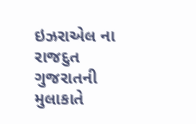ઇઝરાએલ ના રાજદુત ગુજરાતની મુલાકાતે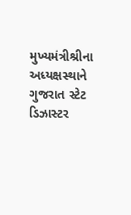મુખ્યમંત્રીશ્રીના અધ્યક્ષસ્થાને ગુજરાત સ્ટેટ ડિઝાસ્ટર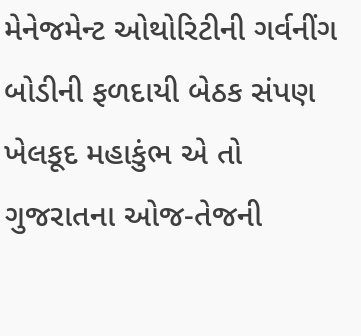મેનેજમેન્ટ ઓથોરિટીની ગર્વનીંગ બોડીની ફળદાયી બેઠક સંપણ
ખેલકૂદ મહાકુંભ એ તો ગુજરાતના ઓજ-તેજની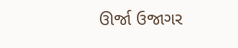ઊર્જા ઉજાગર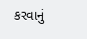કરવાનું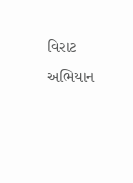વિરાટ અભિયાન